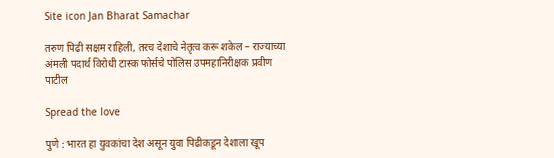Site icon Jan Bharat Samachar

तरुण पिढी सक्षम राहिली, तरच देशाचे नेतृत्व करू शकेल – राज्याच्या अंमली पदार्थ विरोधी टास्क फोर्सचे पोलिस उपमहानिरीक्षक प्रवीण पाटील

Spread the love

पुणे : भारत हा युवकांचा देश असून युवा पिढीकडून देशाला खूप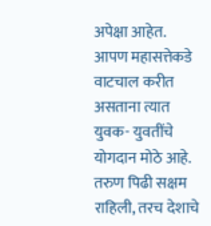अपेक्षा आहेत. आपण महासत्तेकडे वाटचाल करीत असताना त्यात युवक- युवतींचे योगदान मोठे आहे. तरुण पिढी सक्षम राहिली, तरच देशाचे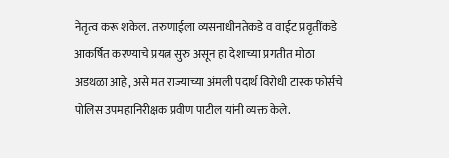नेतृत्व करू शकेल. तरुणाईला व्यसनाधीनतेकडे व वाईट प्रवृतींकडे आकर्षित करण्याचे प्रयत्न सुरु असून हा देशाच्या प्रगतीत मोठा अडथळा आहे, असे मत राज्याच्या अंमली पदार्थ विरोधी टास्क फोर्सचे पोलिस उपमहानिरीक्षक प्रवीण पाटील यांनी व्यक्त केले.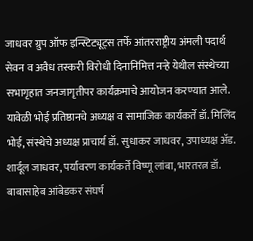जाधवर ग्रुप ऑफ इन्स्टिट्यूट्स तर्फे आंतरराष्ट्रीय अंमली पदार्थ सेवन व अवैध तस्करी विरोधी दिनानिमित्त नऱ्हे येथील संस्थेच्या सभागृहात जनजागृतीपर कार्यक्रमाचे आयोजन करण्यात आले. यावेळी भोई प्रतिष्ठानचे अध्यक्ष व सामाजिक कार्यकर्ते डॉ. मिलिंद भोई, संस्थेचे अध्यक्ष प्राचार्य डॉ. सुधाकर जाधवर, उपाध्यक्ष अ‍ॅड. शार्दूल जाधवर, पर्यावरण कार्यकर्ते विष्णू लांबा, भारतरत्न डॉ. बाबासाहेब आंबेडकर संघर्ष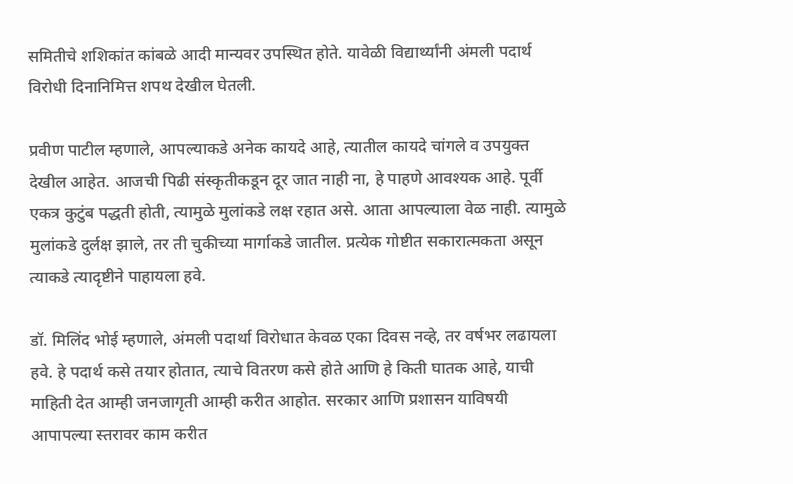समितीचे शशिकांत कांबळे आदी मान्यवर उपस्थित होते. यावेळी विद्यार्थ्यांनी अंमली पदार्थ विरोधी दिनानिमित्त शपथ देखील घेतली.

प्रवीण पाटील म्हणाले, आपल्याकडे अनेक कायदे आहे, त्यातील कायदे चांगले व उपयुक्त देखील आहेत. आजची पिढी संस्कृतीकडून दूर जात नाही ना, हे पाहणे आवश्यक आहे. पूर्वी एकत्र कुटुंब पद्धती होती, त्यामुळे मुलांकडे लक्ष रहात असे. आता आपल्याला वेळ नाही. त्यामुळे मुलांकडे दुर्लक्ष झाले, तर ती चुकीच्या मार्गाकडे जातील. प्रत्येक गोष्टीत सकारात्मकता असून त्याकडे त्यादृष्टीने पाहायला हवे.

डॉ. मिलिंद भोई म्हणाले, अंमली पदार्था विरोधात केवळ एका दिवस नव्हे, तर वर्षभर लढायला हवे. हे पदार्थ कसे तयार होतात, त्याचे वितरण कसे होते आणि हे किती घातक आहे, याची माहिती देत आम्ही जनजागृती आम्ही करीत आहोत. सरकार आणि प्रशासन याविषयी आपापल्या स्तरावर काम करीत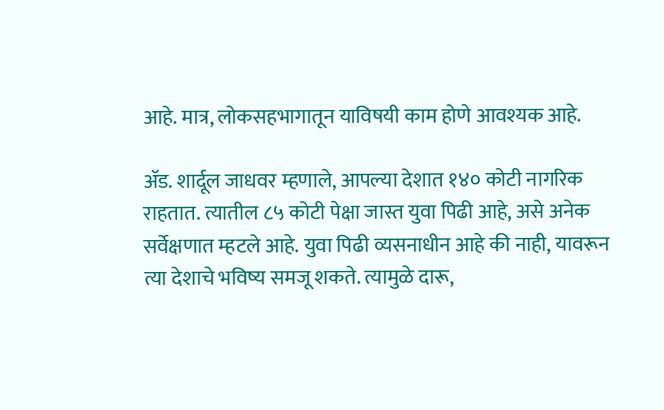आहे. मात्र, लोकसहभागातून याविषयी काम होणे आवश्यक आहे.

अ‍ॅड. शार्दूल जाधवर म्हणाले, आपल्या देशात १४० कोटी नागरिक राहतात. त्यातील ८५ कोटी पेक्षा जास्त युवा पिढी आहे, असे अनेक सर्वेक्षणात म्हटले आहे. युवा पिढी व्यसनाधीन आहे की नाही, यावरून त्या देशाचे भविष्य समजू शकते. त्यामुळे दारू,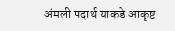अंमली पदार्थ याकडे आकृष्ट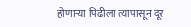होणाऱ्या पिढीला त्यापासून दूर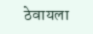ठेवायला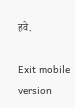हवे.

Exit mobile version